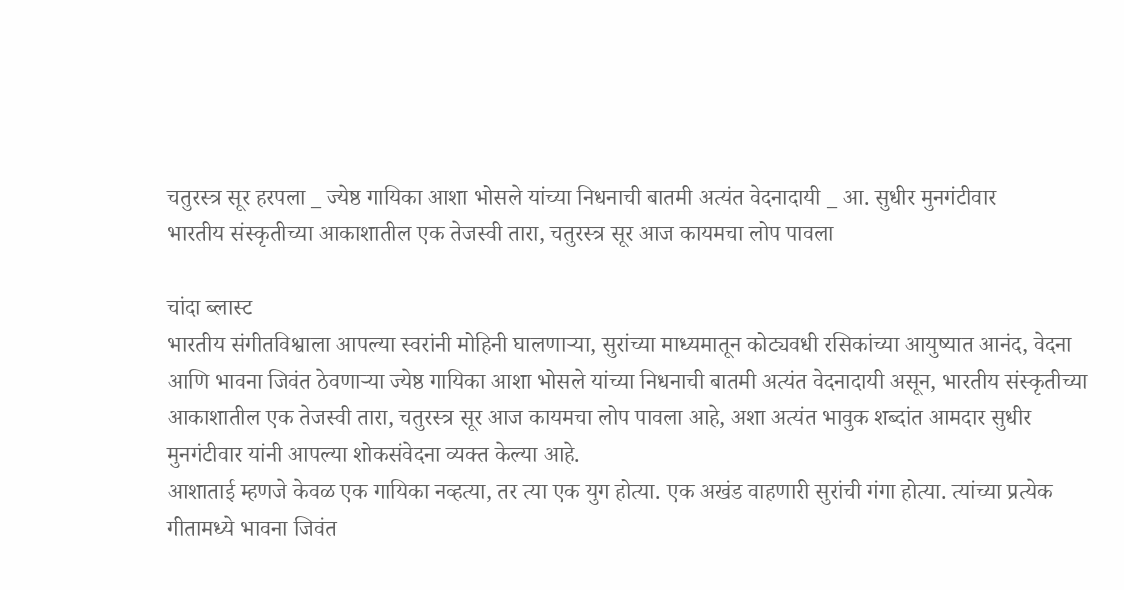चतुरस्त्र सूर हरपला _ ज्येष्ठ गायिका आशा भोसले यांच्या निधनाची बातमी अत्यंत वेदनादायी _ आ. सुधीर मुनगंटीवार
भारतीय संस्कृतीच्या आकाशातील एक तेजस्वी तारा, चतुरस्त्र सूर आज कायमचा लोप पावला

चांदा ब्लास्ट
भारतीय संगीतविश्वाला आपल्या स्वरांनी मोहिनी घालणाऱ्या, सुरांच्या माध्यमातून कोट्यवधी रसिकांच्या आयुष्यात आनंद, वेदना आणि भावना जिवंत ठेवणाऱ्या ज्येष्ठ गायिका आशा भोसले यांच्या निधनाची बातमी अत्यंत वेदनादायी असून, भारतीय संस्कृतीच्या आकाशातील एक तेजस्वी तारा, चतुरस्त्र सूर आज कायमचा लोप पावला आहे, अशा अत्यंत भावुक शब्दांत आमदार सुधीर मुनगंटीवार यांनी आपल्या शोकसंवेदना व्यक्त केल्या आहे.
आशाताई म्हणजे केवळ एक गायिका नव्हत्या, तर त्या एक युग होत्या. एक अखंड वाहणारी सुरांची गंगा होत्या. त्यांच्या प्रत्येक गीतामध्ये भावना जिवंत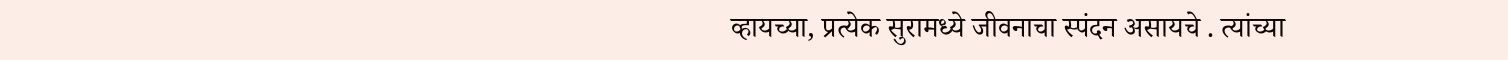व्हायच्या, प्रत्येक सुरामध्ये जीवनाचा स्पंदन असायचे . त्यांच्या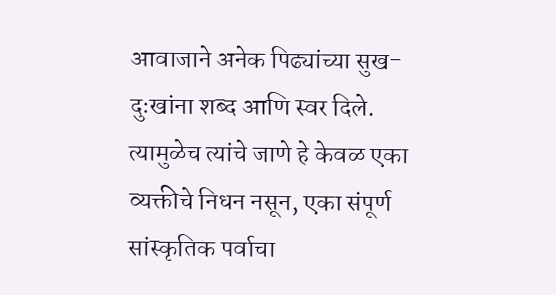आवाजाने अनेक पिढ्यांच्या सुख-दुःखांना शब्द आणि स्वर दिले. त्यामुळेच त्यांचे जाणे हे केवळ एका व्यक्तीचे निधन नसून, एका संपूर्ण सांस्कृतिक पर्वाचा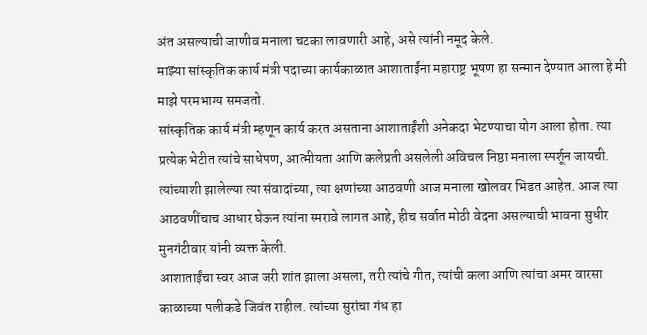अंत असल्याची जाणीव मनाला चटका लावणारी आहे, असे त्यांनी नमूद केले.
माझ्या सांस्कृतिक कार्य मंत्री पदाच्या कार्यकाळात आशाताईंना महाराष्ट्र भूषण हा सन्मान देण्यात आला हे मी माझे परमभाग्य समजतो.
सांस्कृतिक कार्य मंत्री म्हणून कार्य करत असताना आशाताईंशी अनेकदा भेटण्याचा योग आला होता. त्या प्रत्येक भेटीत त्यांचे साधेपण, आत्मीयता आणि कलेप्रती असलेली अविचल निष्ठा मनाला स्पर्शून जायची. त्यांच्याशी झालेल्या त्या संवादांच्या, त्या क्षणांच्या आठवणी आज मनाला खोलवर भिडत आहेत. आज त्या आठवणींचाच आधार घेऊन त्यांना स्मरावे लागत आहे, हीच सर्वात मोठी वेदना असल्याची भावना सुधीर मुनगंटीवार यांनी व्यक्त केली.
आशाताईंचा स्वर आज जरी शांत झाला असला, तरी त्यांचे गीत, त्यांची कला आणि त्यांचा अमर वारसा काळाच्या पलीकडे जिवंत राहील. त्यांच्या सुरांचा गंध हा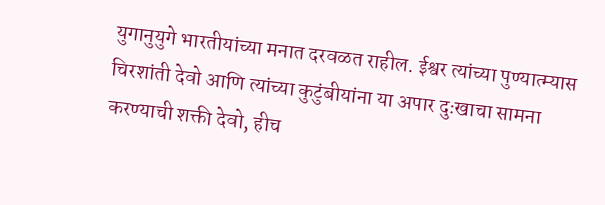युगानुयुगे भारतीयांच्या मनात दरवळत राहील. ईश्वर त्यांच्या पुण्यात्म्यास चिरशांती देवो आणि त्यांच्या कुटुंबीयांना या अपार दुःखाचा सामना करण्याची शक्ती देवो, हीच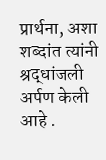प्रार्थना, अशा शब्दांत त्यांनी श्रद्धांजली अर्पण केली आहे .